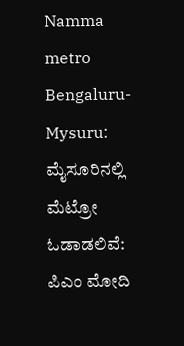Namma metro Bengaluru-Mysuru: ಮೈಸೂರಿನಲ್ಲಿ ಮೆಟ್ರೋ ಓಡಾಡಲಿವೆ: ಪಿಎಂ ಮೋದಿ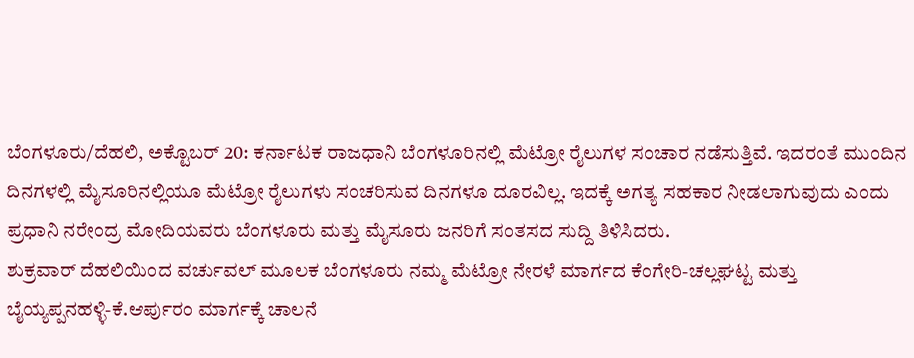ಬೆಂಗಳೂರು/ದೆಹಲಿ, ಅಕ್ಟೊಬರ್ 20: ಕರ್ನಾಟಕ ರಾಜಧಾನಿ ಬೆಂಗಳೂರಿನಲ್ಲಿ ಮೆಟ್ರೋ ರೈಲುಗಳ ಸಂಚಾರ ನಡೆಸುತ್ತಿವೆ. ಇದರಂತೆ ಮುಂದಿನ ದಿನಗಳಲ್ಲಿ ಮೈಸೂರಿನಲ್ಲಿಯೂ ಮೆಟ್ರೋ ರೈಲುಗಳು ಸಂಚರಿಸುವ ದಿನಗಳೂ ದೂರವಿಲ್ಲ. ಇದಕ್ಕೆ ಅಗತ್ಯ ಸಹಕಾರ ನೀಡಲಾಗುವುದು ಎಂದು ಪ್ರಧಾನಿ ನರೇಂದ್ರ ಮೋದಿಯವರು ಬೆಂಗಳೂರು ಮತ್ತು ಮೈಸೂರು ಜನರಿಗೆ ಸಂತಸದ ಸುದ್ದಿ ತಿಳಿಸಿದರು.
ಶುಕ್ರವಾರ್ ದೆಹಲಿಯಿಂದ ವರ್ಚುವಲ್ ಮೂಲಕ ಬೆಂಗಳೂರು ನಮ್ಮ ಮೆಟ್ರೋ ನೇರಳೆ ಮಾರ್ಗದ ಕೆಂಗೇರಿ-ಚಲ್ಲಘಟ್ಟ ಮತ್ತು ಬೈಯ್ಯಪ್ಪನಹಳ್ಳಿ-ಕೆ.ಆರ್ಪುರಂ ಮಾರ್ಗಕ್ಕೆ ಚಾಲನೆ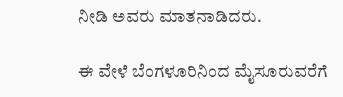ನೀಡಿ ಅವರು ಮಾತನಾಡಿದರು.

ಈ ವೇಳೆ ಬೆಂಗಳೂರಿನಿಂದ ಮೈಸೂರುವರೆಗೆ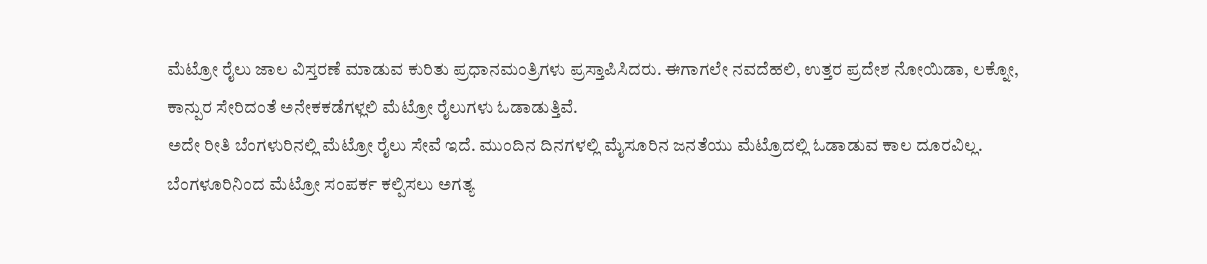ಮೆಟ್ರೋ ರೈಲು ಜಾಲ ವಿಸ್ತರಣೆ ಮಾಡುವ ಕುರಿತು ಪ್ರಧಾನಮಂತ್ರಿಗಳು ಪ್ರಸ್ತಾಪಿಸಿದರು. ಈಗಾಗಲೇ ನವದೆಹಲಿ, ಉತ್ತರ ಪ್ರದೇಶ ನೋಯಿಡಾ, ಲಕ್ನೋ, ಕಾನ್ಪುರ ಸೇರಿದಂತೆ ಅನೇಕಕಡೆಗಳ್ಲಲಿ ಮೆಟ್ರೋ ರೈಲುಗಳು ಓಡಾಡುತ್ತಿವೆ.
ಅದೇ ರೀತಿ ಬೆಂಗಳುರಿನಲ್ಲಿ ಮೆಟ್ರೋ ರೈಲು ಸೇವೆ ಇದೆ. ಮುಂದಿನ ದಿನಗಳಲ್ಲಿ ಮೈಸೂರಿನ ಜನತೆಯು ಮೆಟ್ರೊದಲ್ಲಿ ಓಡಾಡುವ ಕಾಲ ದೂರವಿಲ್ಲ. ಬೆಂಗಳೂರಿನಿಂದ ಮೆಟ್ರೋ ಸಂಪರ್ಕ ಕಲ್ಪಿಸಲು ಅಗತ್ಯ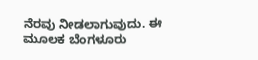ನೆರವು ನೀಡಲಾಗುವುದು. ಈ ಮೂಲಕ ಬೆಂಗಳೂರು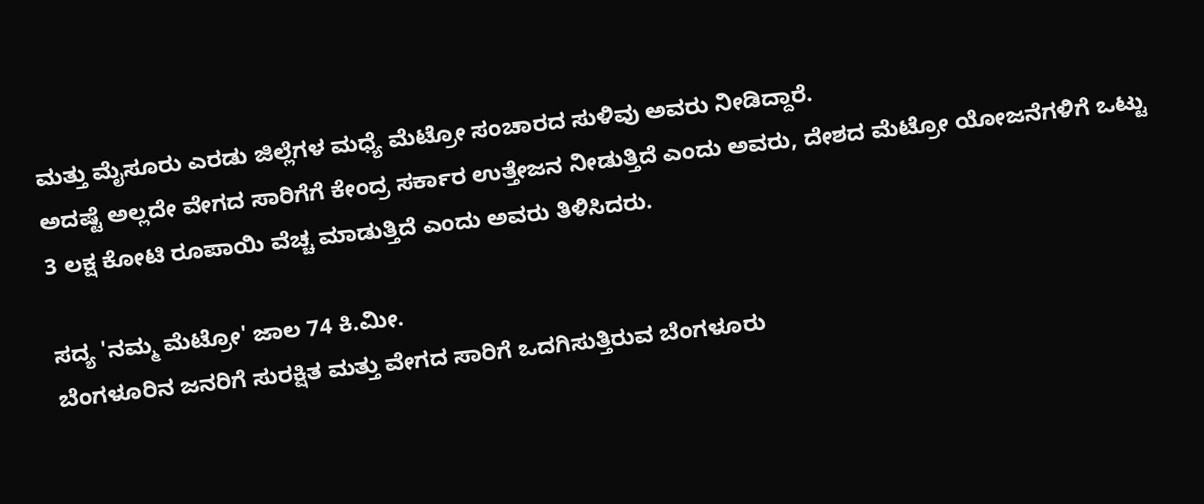ಮತ್ತು ಮೈಸೂರು ಎರಡು ಜಿಲ್ಲೆಗಳ ಮಧ್ಯೆ ಮೆಟ್ರೋ ಸಂಚಾರದ ಸುಳಿವು ಅವರು ನೀಡಿದ್ದಾರೆ.
ಅದಷ್ಟೆ ಅಲ್ಲದೇ ವೇಗದ ಸಾರಿಗೆಗೆ ಕೇಂದ್ರ ಸರ್ಕಾರ ಉತ್ತೇಜನ ನೀಡುತ್ತಿದೆ ಎಂದು ಅವರು, ದೇಶದ ಮೆಟ್ರೋ ಯೋಜನೆಗಳಿಗೆ ಒಟ್ಟು 3 ಲಕ್ಷ ಕೋಟಿ ರೂಪಾಯಿ ವೆಚ್ಚ ಮಾಡುತ್ತಿದೆ ಎಂದು ಅವರು ತಿಳಿಸಿದರು.

ಸದ್ಯ 'ನಮ್ಮ ಮೆಟ್ರೋ' ಜಾಲ 74 ಕಿ.ಮೀ.
ಬೆಂಗಳೂರಿನ ಜನರಿಗೆ ಸುರಕ್ಷಿತ ಮತ್ತು ವೇಗದ ಸಾರಿಗೆ ಒದಗಿಸುತ್ತಿರುವ ಬೆಂಗಳೂರು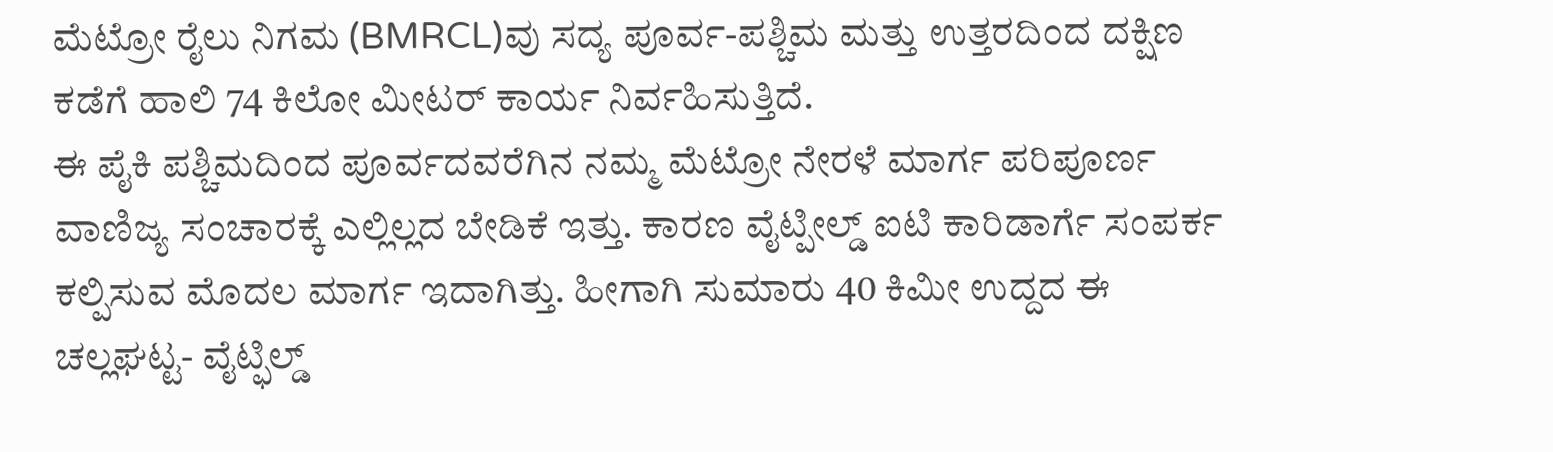ಮೆಟ್ರೋ ರೈಲು ನಿಗಮ (BMRCL)ವು ಸದ್ಯ ಪೂರ್ವ-ಪಶ್ಚಿಮ ಮತ್ತು ಉತ್ತರದಿಂದ ದಕ್ಷಿಣ ಕಡೆಗೆ ಹಾಲಿ 74 ಕಿಲೋ ಮೀಟರ್ ಕಾರ್ಯ ನಿರ್ವಹಿಸುತ್ತಿದೆ.
ಈ ಪೈಕಿ ಪಶ್ಚಿಮದಿಂದ ಪೂರ್ವದವರೆಗಿನ ನಮ್ಮ ಮೆಟ್ರೋ ನೇರಳೆ ಮಾರ್ಗ ಪರಿಪೂರ್ಣ ವಾಣಿಜ್ಯ ಸಂಚಾರಕ್ಕೆ ಎಲ್ಲಿಲ್ಲದ ಬೇಡಿಕೆ ಇತ್ತು. ಕಾರಣ ವೈಟ್ಪೀಲ್ಡ್ ಐಟಿ ಕಾರಿಡಾರ್ಗೆ ಸಂಪರ್ಕ ಕಲ್ಪಿಸುವ ಮೊದಲ ಮಾರ್ಗ ಇದಾಗಿತ್ತು. ಹೀಗಾಗಿ ಸುಮಾರು 40 ಕಿಮೀ ಉದ್ದದ ಈ ಚಲ್ಲಘಟ್ಟ- ವೈಟ್ಫಿಲ್ಡ್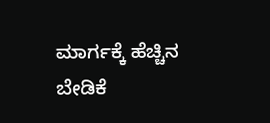ಮಾರ್ಗಕ್ಕೆ ಹೆಚ್ಚಿನ ಬೇಡಿಕೆ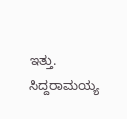ಇತ್ತು.
ಸಿದ್ದರಾಮಯ್ಯ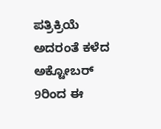ಪತ್ರಿಕ್ರಿಯೆ
ಅದರಂತೆ ಕಳೆದ ಅಕ್ಟೋಬರ್ 9ರಿಂದ ಈ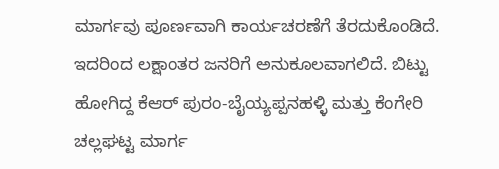ಮಾರ್ಗವು ಪೂರ್ಣವಾಗಿ ಕಾರ್ಯಚರಣೆಗೆ ತೆರದುಕೊಂಡಿದೆ. ಇದರಿಂದ ಲಕ್ಷಾಂತರ ಜನರಿಗೆ ಅನುಕೂಲವಾಗಲಿದೆ. ಬಿಟ್ಟು ಹೋಗಿದ್ದ ಕೆಆರ್ ಪುರಂ-ಬೈಯ್ಯಪ್ಪನಹಳ್ಳಿ ಮತ್ತು ಕೆಂಗೇರಿ ಚಲ್ಲಘಟ್ಟ ಮಾರ್ಗ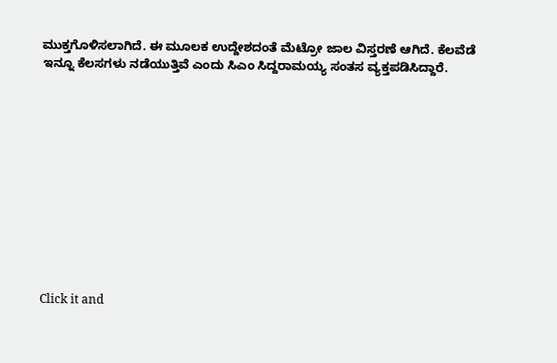ಮುಕ್ತಗೊಳಿಸಲಾಗಿದೆ. ಈ ಮೂಲಕ ಉದ್ದೇಶದಂತೆ ಮೆಟ್ರೋ ಜಾಲ ವಿಸ್ತರಣೆ ಆಗಿದೆ. ಕೆಲವೆಡೆ ಇನ್ನೂ ಕೆಲಸಗಳು ನಡೆಯುತ್ತಿವೆ ಎಂದು ಸಿಎಂ ಸಿದ್ದರಾಮಯ್ಯ ಸಂತಸ ವ್ಯಕ್ತಪಡಿಸಿದ್ದಾರೆ.












Click it and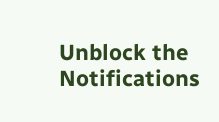Unblock the Notifications